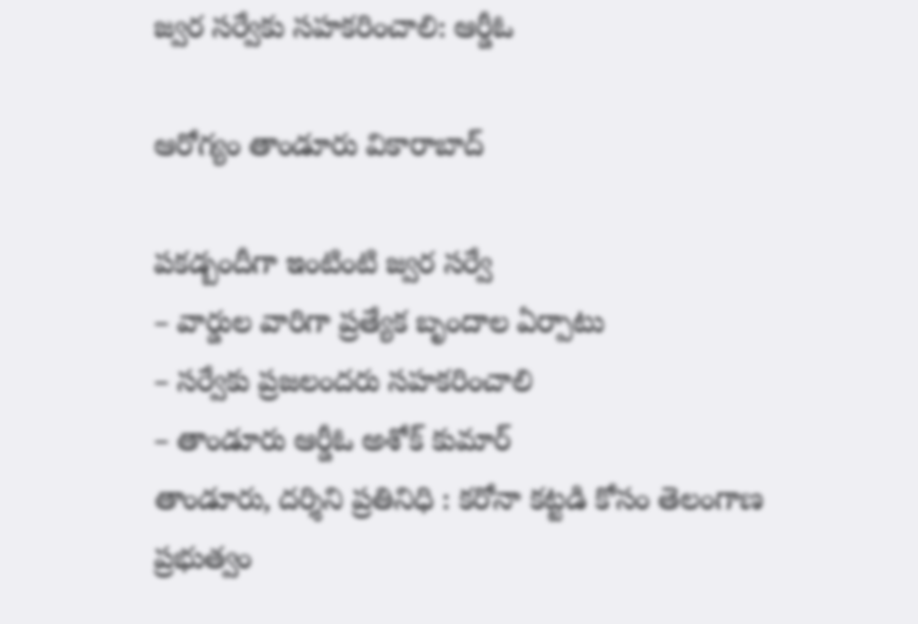జ్వ‌ర స‌ర్వేకు స‌హ‌క‌రించాలి: ఆర్డీఓ

ఆరోగ్యం తాండూరు వికారాబాద్

ప‌క‌డ్బందీగా ఇంటింటి జ్వ‌ర స‌ర్వే
– వార్డుల వారిగా ప్ర‌త్యేక బృందాల ఏర్పాటు
– స‌ర్వేకు ప్ర‌జ‌లంద‌రు స‌హ‌క‌రించాలి
– తాండూరు ఆర్డీఓ అశోక్ కుమార్
తాండూరు, ద‌ర్శిని ప్ర‌తినిధి : క‌రోనా క‌ట్ట‌డి కోసం తెలంగాణ ప్ర‌భుత్వం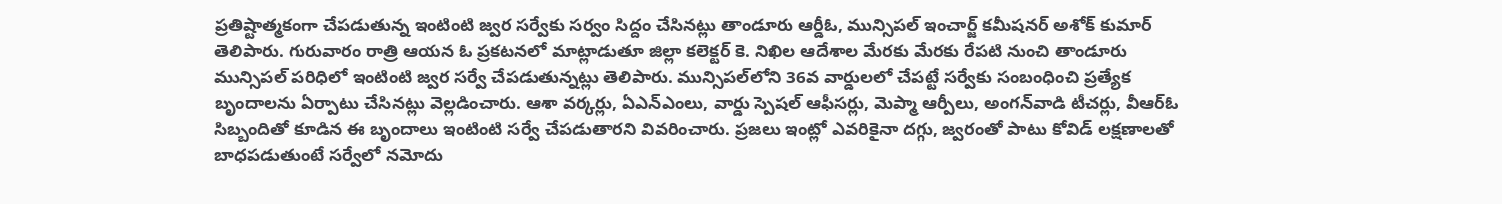ప్ర‌తిష్టాత్మ‌కంగా చేప‌డుతున్న ఇంటింటి జ్వ‌ర సర్వేకు స‌ర్వం సిద్దం చేసిన‌ట్లు తాండూరు ఆర్డీఓ, మున్సిప‌ల్ ఇంచార్జ్ క‌మీష‌న‌ర్ అశోక్ కుమార్ తెలిపారు. గురువారం రాత్రి ఆయ‌న ఓ ప్ర‌క‌ట‌న‌లో మాట్లాడుతూ జిల్లా క‌లెక్ట‌ర్ కె. నిఖిల ఆదేశాల మేర‌కు మేర‌కు రేప‌టి నుంచి తాండూరు మున్సిప‌ల్ ప‌రిధిలో ఇంటింటి జ్వ‌ర స‌ర్వే చేప‌డుతున్న‌ట్లు తెలిపారు. మున్సిప‌ల్‌లోని 36వ వార్డుల‌లో చేప‌ట్టే స‌ర్వేకు సంబంధించి ప్ర‌త్యేక బృందాల‌ను ఏర్పాటు చేసిన‌ట్లు వెల్ల‌డించారు. ఆశా వర్కర్లు, ఏఎన్ఎంలు, వార్డు స్పెష‌ల్ ఆఫీస‌ర్లు, మెప్మా ఆర్పీలు, అంగ‌న్‌వాడి టీచ‌ర్లు, వీఆర్ఓ సిబ్బందితో కూడిన ఈ బృందాలు ఇంటింటి స‌ర్వే చేప‌డుతార‌ని వివ‌రించారు. ప్ర‌జ‌లు ఇంట్లో ఎవ‌రికైనా ద‌గ్గు, జ్వ‌రంతో పాటు కోవిడ్ ల‌క్ష‌ణాల‌తో బాధ‌ప‌డుతుంటే సర్వేలో న‌మోదు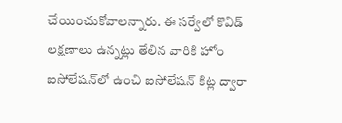చేయించుకోవాల‌న్నారు. ఈ స‌ర్వేలో కొవిడ్ ల‌క్ష‌ణాలు ఉన్న‌ట్లు తేలిన వారికి హోం ఐసోలేష‌న్‌లో ఉంచి ఐసోలేష‌న్ కిట్ల ద్వారా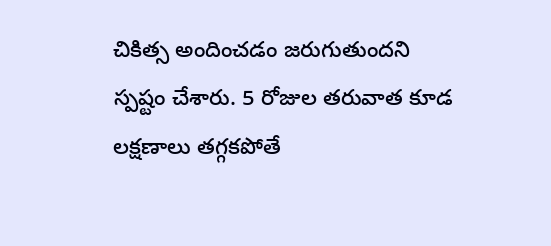చికిత్స అందించ‌డం జ‌రుగుతుంద‌ని స్ప‌ష్టం చేశారు. 5 రోజుల త‌రువాత కూడ ల‌క్ష‌ణాలు త‌గ్గ‌క‌పోతే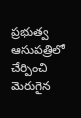ప్ర‌భుత్వ ఆసుప‌త్రిలో చేర్పించి మెరుగైన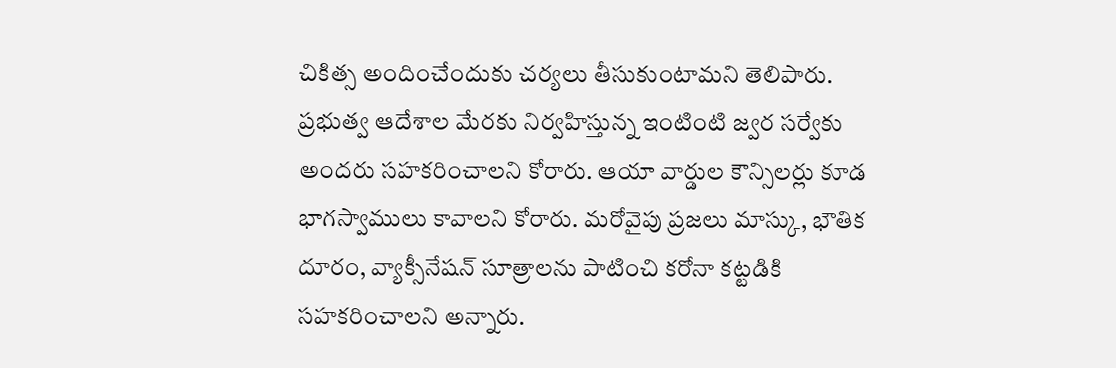చికిత్స అందించేందుకు చ‌ర్య‌లు తీసుకుంటామ‌ని తెలిపారు. ప్ర‌భుత్వ ఆదేశాల మేర‌కు నిర్వహిస్తున్న ఇంటింటి జ్వ‌ర స‌ర్వేకు అంద‌రు స‌హ‌క‌రించాల‌ని కోరారు. ఆయా వార్డుల కౌన్సిల‌ర్లు కూడ భాగ‌స్వాములు కావాల‌ని కోరారు. మ‌రోవైపు ప్ర‌జ‌లు మాస్కు, భౌతిక దూరం, వ్యాక్సీనేష‌న్ సూత్రాలను పాటించి క‌రోనా క‌ట్ట‌డికి స‌హ‌క‌రించాల‌ని అన్నారు.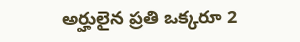అర్హులైన ప్రతి ఒక్కరూ 2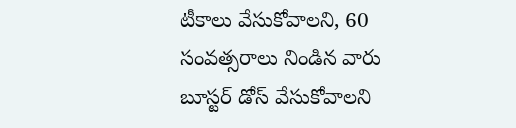టీకాలు వేసుకోవాల‌ని, 60 సంవత్సరాలు నిండిన వారు బూస్టర్ డోస్ వేసుకోవాల‌ని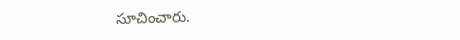సూచించారు.